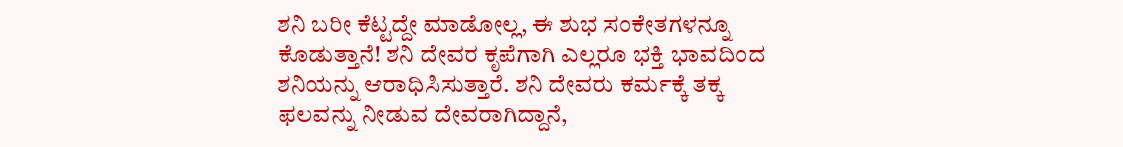ಶನಿ ಬರೀ ಕೆಟ್ಟದ್ದೇ ಮಾಡೋಲ್ಲ, ಈ ಶುಭ ಸಂಕೇತಗಳನ್ನೂ ಕೊಡುತ್ತಾನೆ! ಶನಿ ದೇವರ ಕೃಪೆಗಾಗಿ ಎಲ್ಲರೂ ಭಕ್ತಿ ಭಾವದಿಂದ ಶನಿಯನ್ನು ಆರಾಧಿಸಿಸುತ್ತಾರೆ. ಶನಿ ದೇವರು ಕರ್ಮಕ್ಕೆ ತಕ್ಕ ಫಲವನ್ನು ನೀಡುವ ದೇವರಾಗಿದ್ದಾನೆ,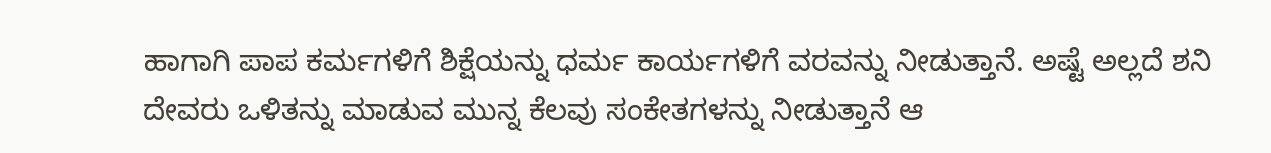ಹಾಗಾಗಿ ಪಾಪ ಕರ್ಮಗಳಿಗೆ ಶಿಕ್ಷೆಯನ್ನು ಧರ್ಮ ಕಾರ್ಯಗಳಿಗೆ ವರವನ್ನು ನೀಡುತ್ತಾನೆ. ಅಷ್ಟೆ ಅಲ್ಲದೆ ಶನಿ ದೇವರು ಒಳಿತನ್ನು ಮಾಡುವ ಮುನ್ನ ಕೆಲವು ಸಂಕೇತಗಳನ್ನು ನೀಡುತ್ತಾನೆ ಆ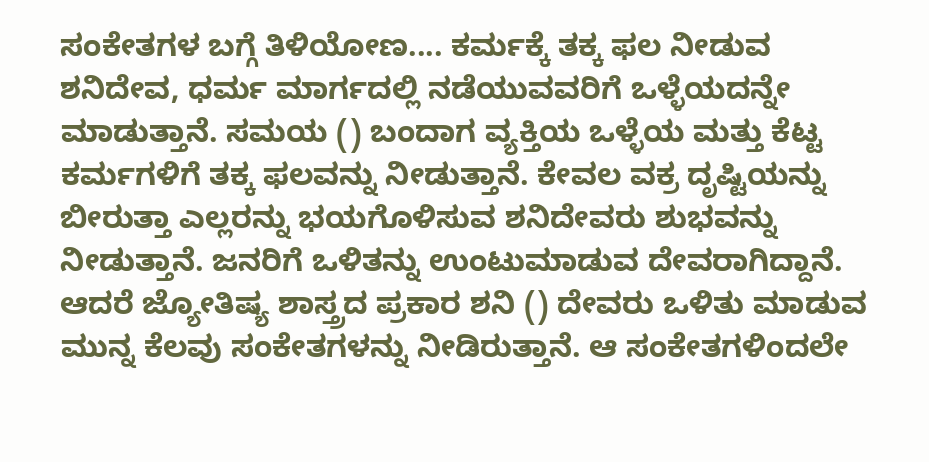ಸಂಕೇತಗಳ ಬಗ್ಗೆ ತಿಳಿಯೋಣ.... ಕರ್ಮಕ್ಕೆ ತಕ್ಕ ಫಲ ನೀಡುವ ಶನಿದೇವ, ಧರ್ಮ ಮಾರ್ಗದಲ್ಲಿ ನಡೆಯುವವರಿಗೆ ಒಳ್ಳೆಯದನ್ನೇ ಮಾಡುತ್ತಾನೆ. ಸಮಯ () ಬಂದಾಗ ವ್ಯಕ್ತಿಯ ಒಳ್ಳೆಯ ಮತ್ತು ಕೆಟ್ಟ ಕರ್ಮಗಳಿಗೆ ತಕ್ಕ ಫಲವನ್ನು ನೀಡುತ್ತಾನೆ. ಕೇವಲ ವಕ್ರ ದೃಷ್ಟಿಯನ್ನು ಬೀರುತ್ತಾ ಎಲ್ಲರನ್ನು ಭಯಗೊಳಿಸುವ ಶನಿದೇವರು ಶುಭವನ್ನು ನೀಡುತ್ತಾನೆ. ಜನರಿಗೆ ಒಳಿತನ್ನು ಉಂಟುಮಾಡುವ ದೇವರಾಗಿದ್ದಾನೆ. ಆದರೆ ಜ್ಯೋತಿಷ್ಯ ಶಾಸ್ತ್ರದ ಪ್ರಕಾರ ಶನಿ () ದೇವರು ಒಳಿತು ಮಾಡುವ ಮುನ್ನ ಕೆಲವು ಸಂಕೇತಗಳನ್ನು ನೀಡಿರುತ್ತಾನೆ. ಆ ಸಂಕೇತಗಳಿಂದಲೇ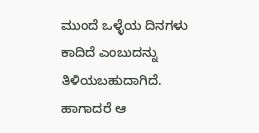ಮುಂದೆ ಒಳ್ಳೆಯ ದಿನಗಳು ಕಾದಿದೆ ಎಂಬುದನ್ನು ತಿಳಿಯಬಹುದಾಗಿದೆ. ಹಾಗಾದರೆ ಆ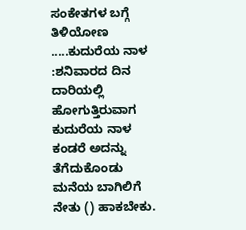ಸಂಕೇತಗಳ ಬಗ್ಗೆ ತಿಳಿಯೋಣ .....ಕುದುರೆಯ ನಾಳ :ಶನಿವಾರದ ದಿನ ದಾರಿಯಲ್ಲಿ ಹೋಗುತ್ತಿರುವಾಗ ಕುದುರೆಯ ನಾಳ ಕಂಡರೆ ಅದನ್ನು ತೆಗೆದುಕೊಂಡು ಮನೆಯ ಬಾಗಿಲಿಗೆ ನೇತು () ಹಾಕಬೇಕು.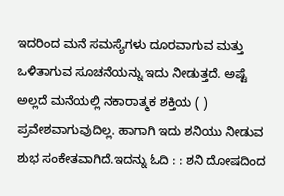ಇದರಿಂದ ಮನೆ ಸಮಸ್ಯೆಗಳು ದೂರವಾಗುವ ಮತ್ತು ಒಳಿತಾಗುವ ಸೂಚನೆಯನ್ನು ಇದು ನೀಡುತ್ತದೆ. ಅಷ್ಟೆ ಅಲ್ಲದೆ ಮನೆಯಲ್ಲಿ ನಕಾರಾತ್ಮಕ ಶಕ್ತಿಯ ( ) ಪ್ರವೇಶವಾಗುವುದಿಲ್ಲ. ಹಾಗಾಗಿ ಇದು ಶನಿಯು ನೀಡುವ ಶುಭ ಸಂಕೇತವಾಗಿದೆ.ಇದನ್ನು ಓದಿ : : ಶನಿ ದೋಷದಿಂದ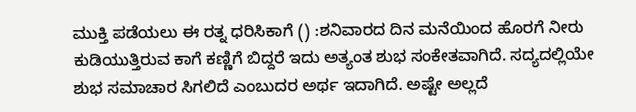ಮುಕ್ತಿ ಪಡೆಯಲು ಈ ರತ್ನ ಧರಿಸಿಕಾಗೆ () :ಶನಿವಾರದ ದಿನ ಮನೆಯಿಂದ ಹೊರಗೆ ನೀರು ಕುಡಿಯುತ್ತಿರುವ ಕಾಗೆ ಕಣ್ಣಿಗೆ ಬಿದ್ದರೆ ಇದು ಅತ್ಯಂತ ಶುಭ ಸಂಕೇತವಾಗಿದೆ. ಸದ್ಯದಲ್ಲಿಯೇ ಶುಭ ಸಮಾಚಾರ ಸಿಗಲಿದೆ ಎಂಬುದರ ಅರ್ಥ ಇದಾಗಿದೆ. ಅಷ್ಟೇ ಅಲ್ಲದೆ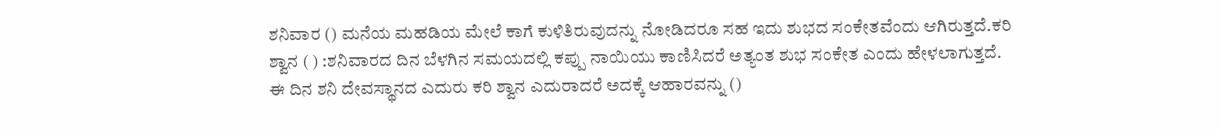ಶನಿವಾರ () ಮನೆಯ ಮಹಡಿಯ ಮೇಲೆ ಕಾಗೆ ಕುಳಿತಿರುವುದನ್ನು ನೋಡಿದರೂ ಸಹ ಇದು ಶುಭದ ಸಂಕೇತವೆಂದು ಆಗಿರುತ್ತದೆ.ಕರಿ ಶ್ವಾನ ( ) :ಶನಿವಾರದ ದಿನ ಬೆಳಗಿನ ಸಮಯದಲ್ಲಿ ಕಪ್ಪು ನಾಯಿಯು ಕಾಣಿಸಿದರೆ ಅತ್ಯಂತ ಶುಭ ಸಂಕೇತ ಎಂದು ಹೇಳಲಾಗುತ್ತದೆ. ಈ ದಿನ ಶನಿ ದೇವಸ್ಥಾನದ ಎದುರು ಕರಿ ಶ್ವಾನ ಎದುರಾದರೆ ಅದಕ್ಕೆ ಆಹಾರವನ್ನು ()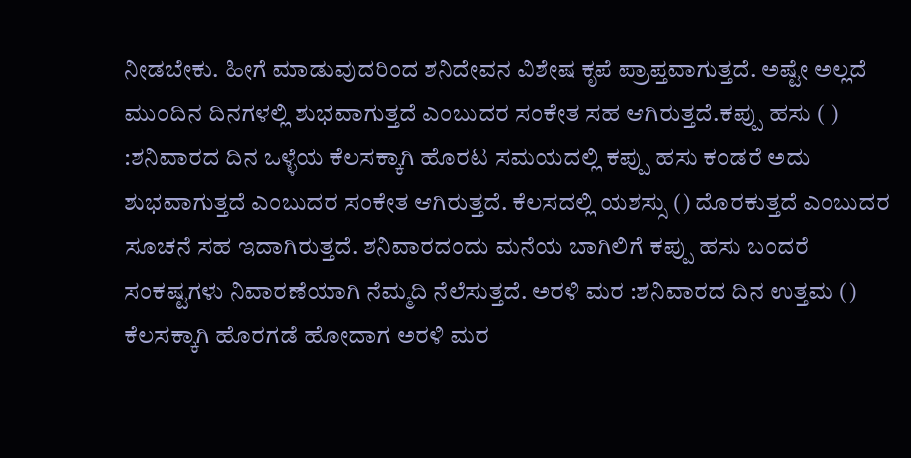ನೀಡಬೇಕು. ಹೀಗೆ ಮಾಡುವುದರಿಂದ ಶನಿದೇವನ ವಿಶೇಷ ಕೃಪೆ ಪ್ರಾಪ್ತವಾಗುತ್ತದೆ. ಅಷ್ಟೇ ಅಲ್ಲದೆ ಮುಂದಿನ ದಿನಗಳಲ್ಲಿ ಶುಭವಾಗುತ್ತದೆ ಎಂಬುದರ ಸಂಕೇತ ಸಹ ಆಗಿರುತ್ತದೆ.ಕಪ್ಪು ಹಸು ( ) :ಶನಿವಾರದ ದಿನ ಒಳ್ಳೆಯ ಕೆಲಸಕ್ಕಾಗಿ ಹೊರಟ ಸಮಯದಲ್ಲಿ ಕಪ್ಪು ಹಸು ಕಂಡರೆ ಅದು ಶುಭವಾಗುತ್ತದೆ ಎಂಬುದರ ಸಂಕೇತ ಆಗಿರುತ್ತದೆ. ಕೆಲಸದಲ್ಲಿ ಯಶಸ್ಸು () ದೊರಕುತ್ತದೆ ಎಂಬುದರ ಸೂಚನೆ ಸಹ ಇದಾಗಿರುತ್ತದೆ. ಶನಿವಾರದಂದು ಮನೆಯ ಬಾಗಿಲಿಗೆ ಕಪ್ಪು ಹಸು ಬಂದರೆ ಸಂಕಷ್ಟಗಳು ನಿವಾರಣೆಯಾಗಿ ನೆಮ್ಮದಿ ನೆಲೆಸುತ್ತದೆ. ಅರಳಿ ಮರ :ಶನಿವಾರದ ದಿನ ಉತ್ತಮ () ಕೆಲಸಕ್ಕಾಗಿ ಹೊರಗಡೆ ಹೋದಾಗ ಅರಳಿ ಮರ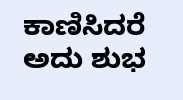ಕಾಣಿಸಿದರೆ ಅದು ಶುಭ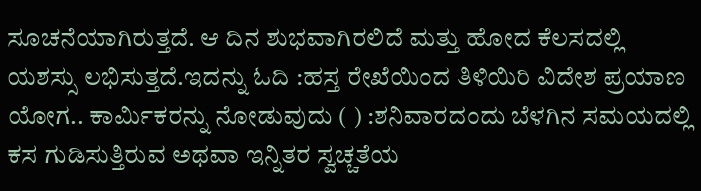ಸೂಚನೆಯಾಗಿರುತ್ತದೆ. ಆ ದಿನ ಶುಭವಾಗಿರಲಿದೆ ಮತ್ತು ಹೋದ ಕೆಲಸದಲ್ಲಿ ಯಶಸ್ಸು ಲಭಿಸುತ್ತದೆ.ಇದನ್ನು ಓದಿ :ಹಸ್ತ ರೇಖೆಯಿಂದ ತಿಳಿಯಿರಿ ವಿದೇಶ ಪ್ರಯಾಣ ಯೋಗ.. ಕಾರ್ಮಿಕರನ್ನು ನೋಡುವುದು ( ) :ಶನಿವಾರದಂದು ಬೆಳಗಿನ ಸಮಯದಲ್ಲಿ ಕಸ ಗುಡಿಸುತ್ತಿರುವ ಅಥವಾ ಇನ್ನಿತರ ಸ್ವಚ್ಚತೆಯ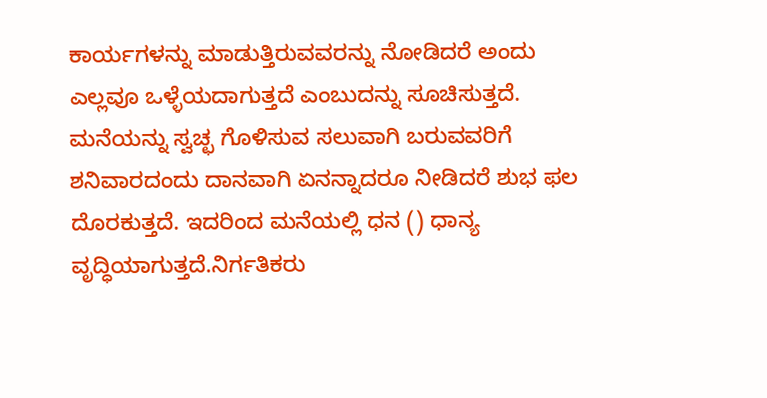ಕಾರ್ಯಗಳನ್ನು ಮಾಡುತ್ತಿರುವವರನ್ನು ನೋಡಿದರೆ ಅಂದು ಎಲ್ಲವೂ ಒಳ್ಳೆಯದಾಗುತ್ತದೆ ಎಂಬುದನ್ನು ಸೂಚಿಸುತ್ತದೆ. ಮನೆಯನ್ನು ಸ್ವಚ್ಛ ಗೊಳಿಸುವ ಸಲುವಾಗಿ ಬರುವವರಿಗೆ ಶನಿವಾರದಂದು ದಾನವಾಗಿ ಏನನ್ನಾದರೂ ನೀಡಿದರೆ ಶುಭ ಫಲ ದೊರಕುತ್ತದೆ. ಇದರಿಂದ ಮನೆಯಲ್ಲಿ ಧನ () ಧಾನ್ಯ ವೃದ್ಧಿಯಾಗುತ್ತದೆ.ನಿರ್ಗತಿಕರು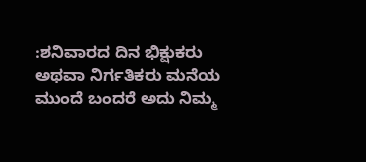:ಶನಿವಾರದ ದಿನ ಭಿಕ್ಷುಕರು ಅಥವಾ ನಿರ್ಗತಿಕರು ಮನೆಯ ಮುಂದೆ ಬಂದರೆ ಅದು ನಿಮ್ಮ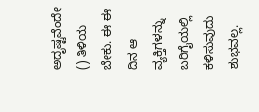ಅದೃಷ್ಟವೆಂದೇ () ತಿಳಿಯ ಬೇಕು. ಈ ಈ ದಿನ ಆ ವ್ಯಕ್ತಿಗಳನ್ನು ಬರಿಗೈಯಲ್ಲಿ ಕಳಿಸುವುದು ಶುಭವಲ್ಲ.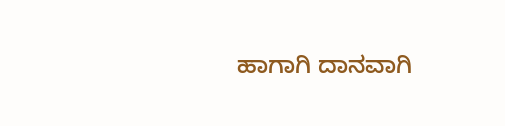ಹಾಗಾಗಿ ದಾನವಾಗಿ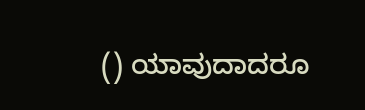() ಯಾವುದಾದರೂ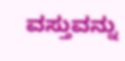ವಸ್ತುವನ್ನು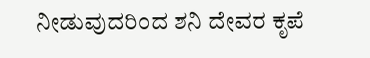ನೀಡುವುದರಿಂದ ಶನಿ ದೇವರ ಕೃಪೆ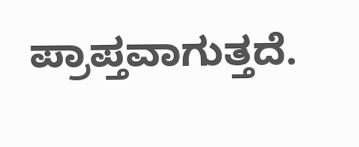ಪ್ರಾಪ್ತವಾಗುತ್ತದೆ.